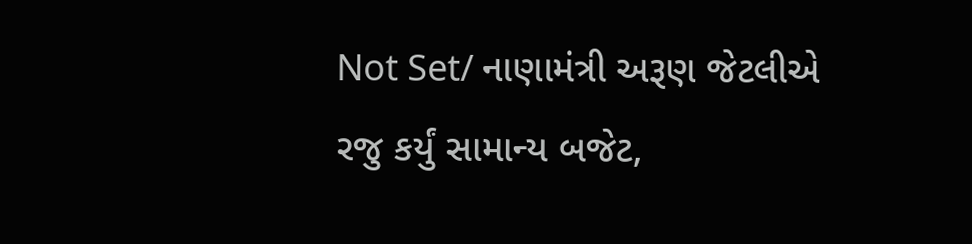Not Set/ નાણામંત્રી અરૂણ જેટલીએ રજુ કર્યું સામાન્ય બજેટ,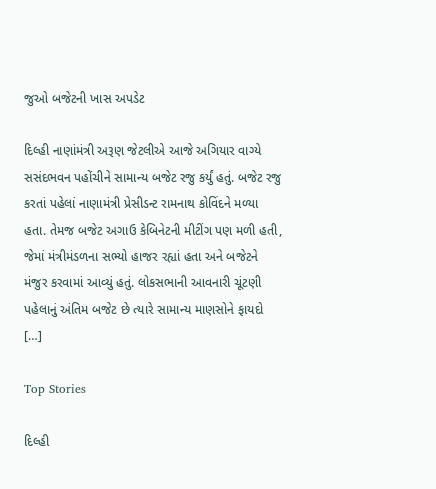જુઓ બજેટની ખાસ અપડેટ

દિલ્હી નાણાંમંત્રી અરૂણ જેટલીએ આજે અગિયાર વાગ્યે સસંદભવન પહોંચીને સામાન્ય બજેટ રજુ કર્યું હતું. બજેટ રજુ કરતાં પહેલાં નાણામંત્રી પ્રેસીડન્ટ રામનાથ કોવિંદને મળ્યા હતા. તેમજ બજેટ અગાઉ કેબિનેટની મીટીંગ પણ મળી હતી, જેમાં મંત્રીમંડળના સભ્યો હાજર રહ્યાં હતા અને બજેટને મંજુર કરવામાં આવ્યું હતું. લોકસભાની આવનારી ચૂંટણી પહેલાનું અંતિમ બજેટ છે ત્યારે સામાન્ય માણસોને ફાયદો […]

Top Stories

દિલ્હી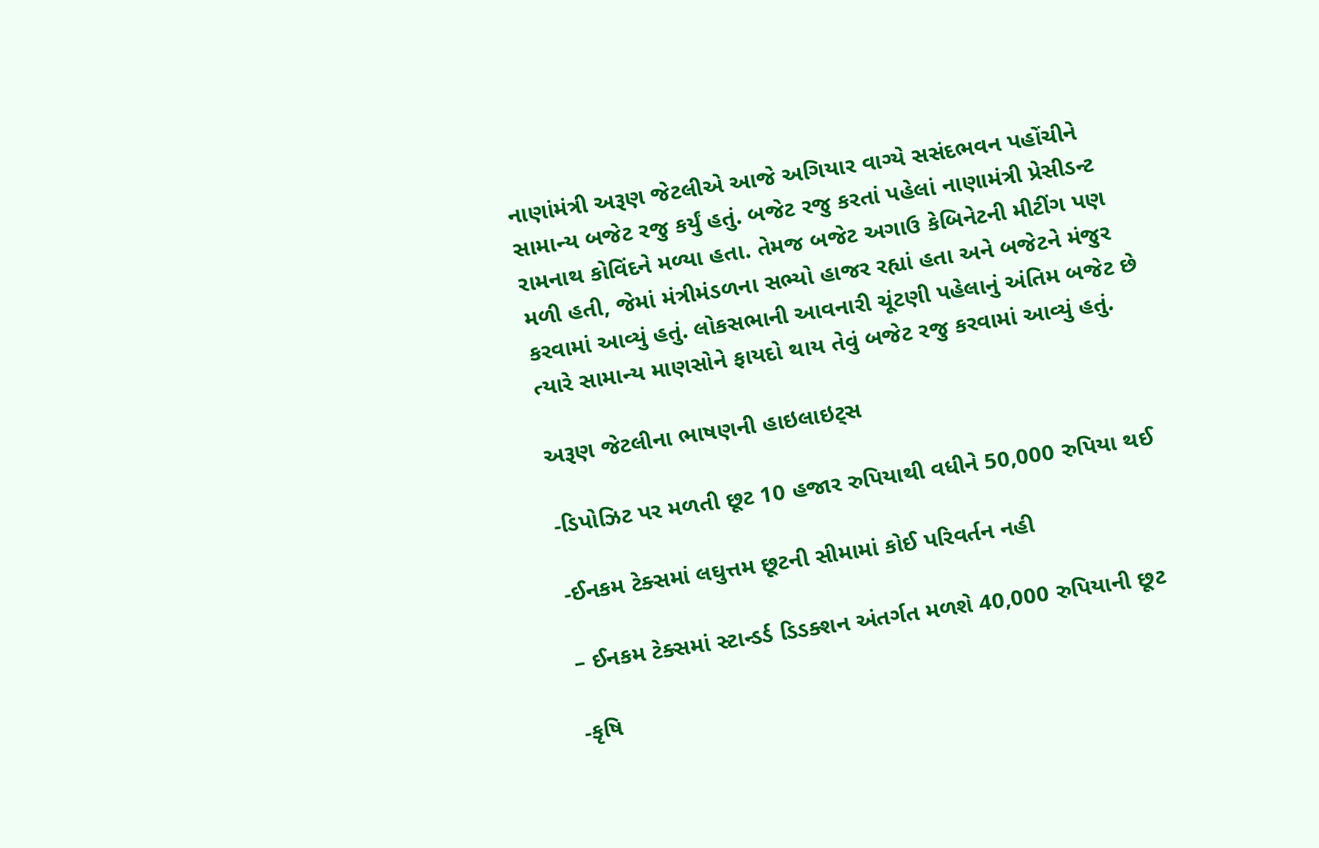નાણાંમંત્રી અરૂણ જેટલીએ આજે અગિયાર વાગ્યે સસંદભવન પહોંચીને સામાન્ય બજેટ રજુ કર્યું હતું. બજેટ રજુ કરતાં પહેલાં નાણામંત્રી પ્રેસીડન્ટ રામનાથ કોવિંદને મળ્યા હતા. તેમજ બજેટ અગાઉ કેબિનેટની મીટીંગ પણ મળી હતી, જેમાં મંત્રીમંડળના સભ્યો હાજર રહ્યાં હતા અને બજેટને મંજુર કરવામાં આવ્યું હતું. લોકસભાની આવનારી ચૂંટણી પહેલાનું અંતિમ બજેટ છે ત્યારે સામાન્ય માણસોને ફાયદો થાય તેવું બજેટ રજુ કરવામાં આવ્યું હતું.

અરૂણ જેટલીના ભાષણની હાઇલાઇટ્સ

-ડિપોઝિટ પર મળતી છૂટ 10 હજાર રુપિયાથી વધીને 50,000 રુપિયા થઈ

-ઈનકમ ટેક્સમાં લઘુત્તમ છૂટની સીમામાં કોઈ પરિવર્તન નહી

– ઈનકમ ટેક્સમાં સ્ટાન્ડર્ડ ડિડક્શન અંતર્ગત મળશે 40,000 રુપિયાની છૂટ

-કૃષિ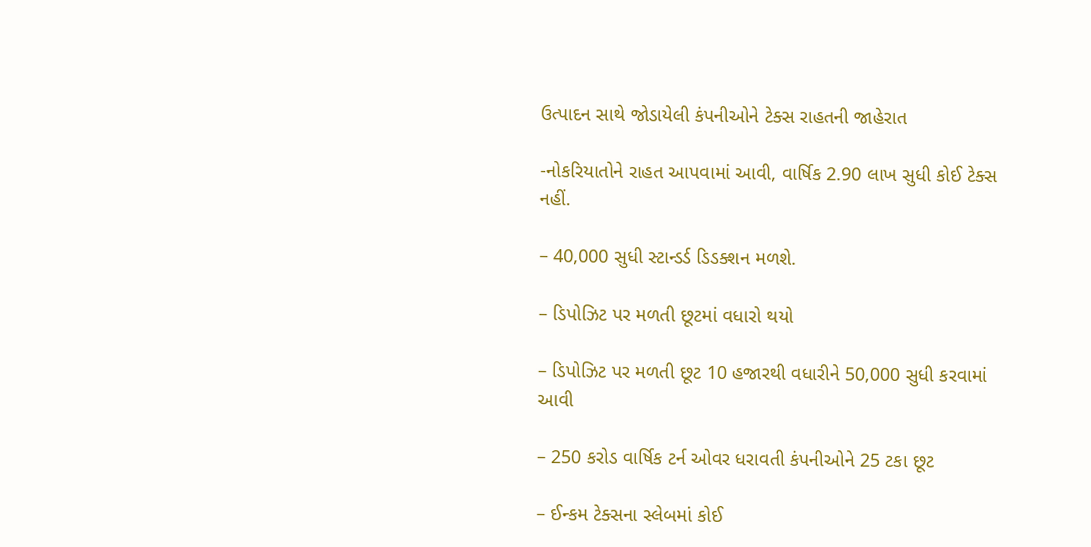ઉત્પાદન સાથે જોડાયેલી કંપનીઓને ટેક્સ રાહતની જાહેરાત

-નોકરિયાતોને રાહત આપવામાં આવી, વાર્ષિક 2.90 લાખ સુધી કોઈ ટેક્સ નહીં.

– 40,000 સુધી સ્ટાન્ડર્ડ ડિડક્શન મળશે.

– ડિપોઝિટ પર મળતી છૂટમાં વધારો થયો

– ડિપોઝિટ પર મળતી છૂટ 10 હજારથી વધારીને 50,000 સુધી કરવામાં આવી

– 250 કરોડ વાર્ષિક ટર્ન ઓવર ધરાવતી કંપનીઓને 25 ટકા છૂટ

– ઈન્કમ ટેક્સના સ્લેબમાં કોઈ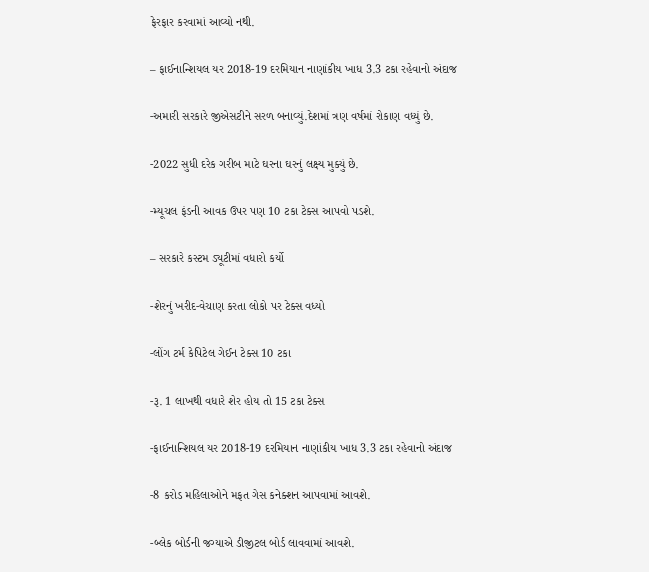ફેરફાર કરવામાં આવ્યો નથી.

– ફાઈનાન્શિયલ યર 2018-19 દરમિયાન નાણાંકીય ખાધ 3.3 ટકા રહેવાનો અંદાજ

-અમારી સરકારે જીએસટીને સરળ બનાવ્યું.દેશમાં ત્રણ વર્ષમાં રોકાણ વધ્યું છે.

-2022 સુધી દરેક ગરીબ માટે ઘરના ઘરનું લક્ષ્ય મુક્યું છે.

-મ્યૂચલ ફંડની આવક ઉપર પણ 10 ટકા ટેક્સ આપવો પડશે.

– સરકારે કસ્ટમ ડ્યૂટીમાં વધારો કર્યો

-શેરનું ખરીદ-વેચાણ કરતા લોકો પર ટેક્સ વધ્યો

-લોંગ ટર્મ કેપિટેલ ગેઈન ટેક્સ 10 ટકા

-રૂ. 1 લાખથી વધારે શેર હોય તો 15 ટકા ટેક્સ

-ફાઈનાન્શિયલ યર 2018-19 દરમિયાન નાણાંકીય ખાધ 3.3 ટકા રહેવાનો અંદાજ

-8 કરોડ મહિલાઓને મફત ગેસ કનેક્શન આપવામાં આવશે.

-બ્લેક બોર્ડની જગ્યાએ ડીજીટલ બોર્ડ લાવવામાં આવશે.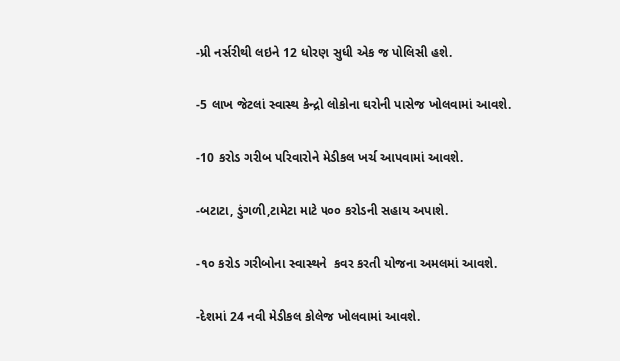-પ્રી નર્સરીથી લઇને 12 ધોરણ સુધી એક જ પોલિસી હશે.

-5 લાખ જેટલાં સ્વાસ્થ કેન્દ્રો લોકોના ઘરોની પાસેજ ખોલવામાં આવશે.

-10 કરોડ ગરીબ પરિવારોને મેડીકલ ખર્ચ આપવામાં આવશે.

-બટાટા, ડુંગળી,ટામેટા માટે ૫૦૦ કરોડની સહાય અપાશે.

-૧૦ કરોડ ગરીબોના સ્વાસ્થને  કવર કરતી યોજના અમલમાં આવશે.

-દેશમાં 24 નવી મેડીકલ કોલેજ ખોલવામાં આવશે.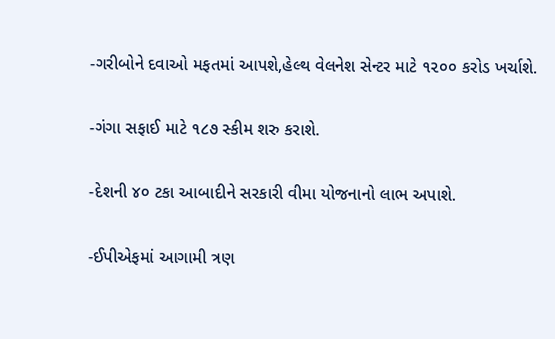-ગરીબોને દવાઓ મફતમાં આપશે,હેલ્થ વેલનેશ સેન્ટર માટે ૧૨૦૦ કરોડ ખર્ચાશે.

-ગંગા સફાઈ માટે ૧૮૭ સ્કીમ શરુ કરાશે.

-દેશની ૪૦ ટકા આબાદીને સરકારી વીમા યોજનાનો લાભ અપાશે.

-ઈપીએફમાં આગામી ત્રણ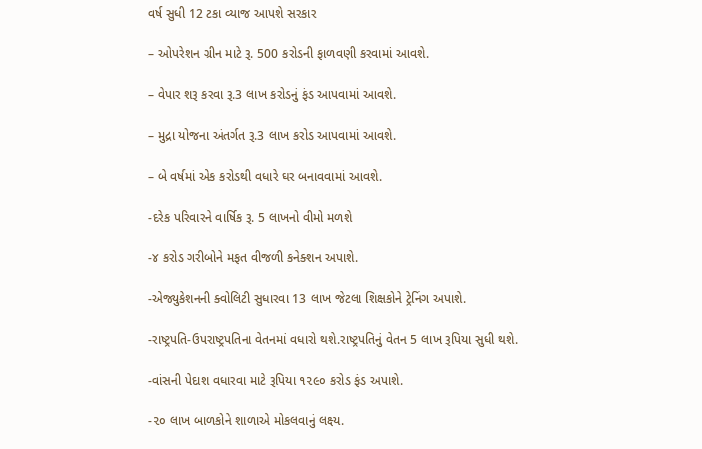વર્ષ સુધી 12 ટકા વ્યાજ આપશે સરકાર

– ઓપરેશન ગ્રીન માટે રૂ. 500 કરોડની ફાળવણી કરવામાં આવશે.

– વેપાર શરૂ કરવા રૂ.3 લાખ કરોડનું ફંડ આપવામાં આવશે.

– મુદ્રા યોજના અંતર્ગત રૂ.3 લાખ કરોડ આપવામાં આવશે.

– બે વર્ષમાં એક કરોડથી વધારે ઘર બનાવવામાં આવશે.

-દરેક પરિવારને વાર્ષિક રૂ. 5 લાખનો વીમો મળશે

-૪ કરોડ ગરીબોને મફત વીજળી કનેક્શન અપાશે.

-એજ્યુકેશનની ક્વોલિટી સુધારવા 13 લાખ જેટલા શિક્ષકોને ટ્રેનિંગ અપાશે.

-રાષ્ટ્રપતિ-ઉપરાષ્ટ્રપતિના વેતનમાં વધારો થશે.રાષ્ટ્રપતિનું વેતન 5 લાખ રૂપિયા સુધી થશે.

-વાંસની પેદાશ વધારવા માટે રૂપિયા ૧૨૯૦ કરોડ ફંડ અપાશે.

-૨૦ લાખ બાળકોને શાળાએ મોકલવાનું લક્ષ્ય.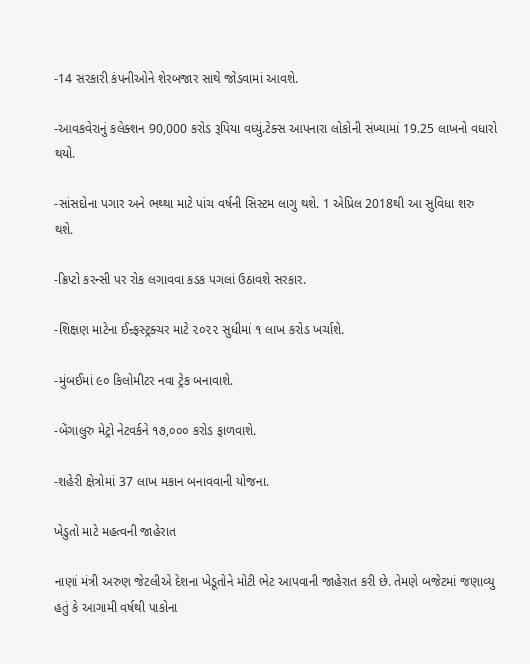-14 સરકારી કંપનીઓને શેરબજાર સાથે જોડવામાં આવશે.

-આવકવેરાનું કલેક્શન 90,000 કરોડ રૂપિયા વધ્યું.ટેક્સ આપનારા લોકોની સંખ્યામાં 19.25 લાખનો વધારો થયો.

-સાંસદોના પગાર અને ભથ્થા માટે પાંચ વર્ષની સિસ્ટમ લાગુ થશે. 1 એપ્રિલ 2018થી આ સુવિધા શરુ થશે.

-ક્રિપ્ટો કરન્સી પર રોક લગાવવા કડક પગલાં ઉઠાવશે સરકાર.

-શિક્ષણ માટેના ઈન્ર્ફસ્ટ્રક્ચર માટે ૨૦૨૨ સુધીમાં ૧ લાખ કરોડ ખર્ચાશે.

-મુંબઈમાં ૯૦ કિલોમીટર નવા ટ્રેક બનાવાશે.

-બેંગાલુરુ મેટ્રો નેટવર્કને ૧૭,૦૦૦ કરોડ ફાળવાશે.

-શહેરી ક્ષેત્રોમાં 37 લાખ મકાન બનાવવાની યોજના.

ખેડુતો માટે મહત્વની જાહેરાત

નાણાં મંત્રી અરુણ જેટલીએ દેશના ખેડૂતોને મોટી ભેટ આપવાની જાહેરાત કરી છે. તેમણે બજેટમાં જણાવ્યુ હતું કે આગામી વર્ષથી પાકોના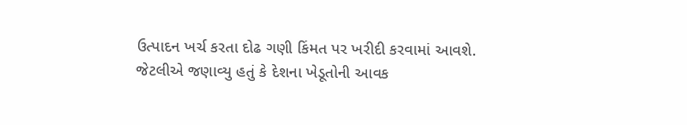ઉત્પાદન ખર્ચ કરતા દોઢ ગણી કિંમત પર ખરીદી કરવામાં આવશે. જેટલીએ જણાવ્યુ હતું કે દેશના ખેડૂતોની આવક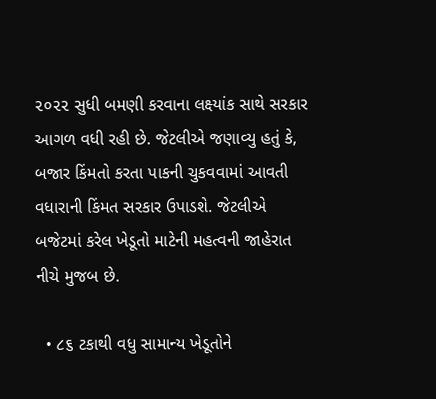૨૦૨૨ સુધી બમણી કરવાના લક્ષ્યાંક સાથે સરકાર આગળ વધી રહી છે. જેટલીએ જણાવ્યુ હતું કે, બજાર કિંમતો કરતા પાકની ચુકવવામાં આવતી વધારાની કિંમત સરકાર ઉપાડશે. જેટલીએ બજેટમાં કરેલ ખેડૂતો માટેની મહત્વની જાહેરાત નીચે મુજબ છે.

  • ૮૬ ટકાથી વધુ સામાન્ય ખેડૂતોને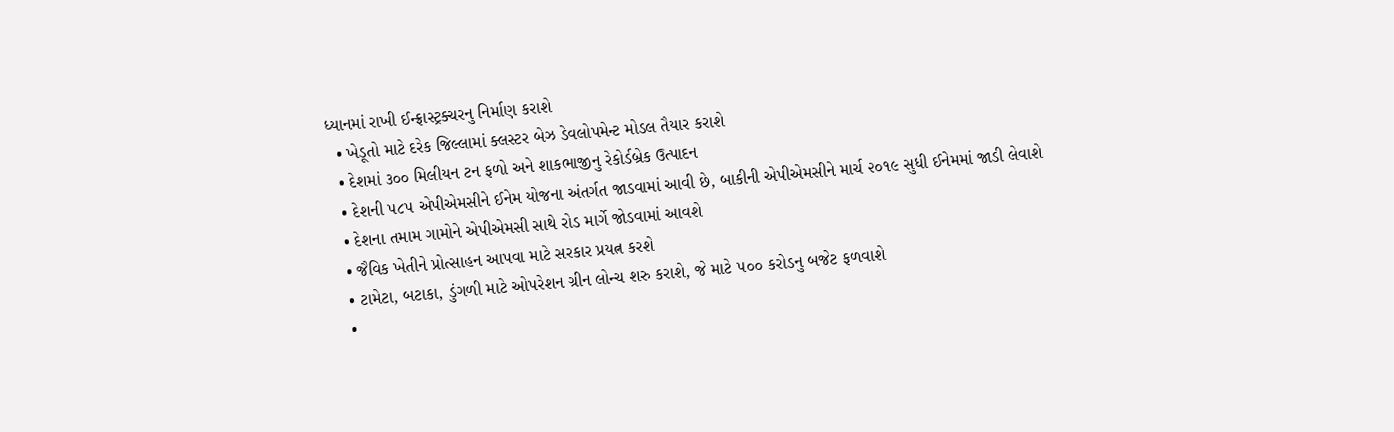ધ્યાનમાં રાખી ઈન્ફ્રાસ્ટ્રક્ચરનુ નિર્માણ કરાશે
  • ખેડૂતો માટે દરેક જિલ્લામાં ક્લસ્ટર બેઝ ડેવલોપમેન્ટ મોડલ તૈયાર કરાશે
  • દેશમાં ૩૦૦ મિલીયન ટન ફળો અને શાકભાજીનુ રેકોર્ડબ્રેક ઉત્પાદન
  • દેશની ૫૮૫ એપીએમસીને ઈનેમ યોજના અંતર્ગત જાડવામાં આવી છે, બાકીની એપીએમસીને માર્ચ ૨૦૧૯ સુધી ઈનેમમાં જાડી લેવાશે
  • દેશના તમામ ગામોને એપીએમસી સાથે રોડ માર્ગે જોડવામાં આવશે
  • જૈવિક ખેતીને પ્રોત્સાહન આપવા માટે સરકાર પ્રયત્ન કરશે
  • ટામેટા, બટાકા, ડુંગળી માટે ઓપરેશન ગ્રીન લોન્ચ શરુ કરાશે, જે માટે ૫૦૦ કરોડનુ બજેટ ફળવાશે
  •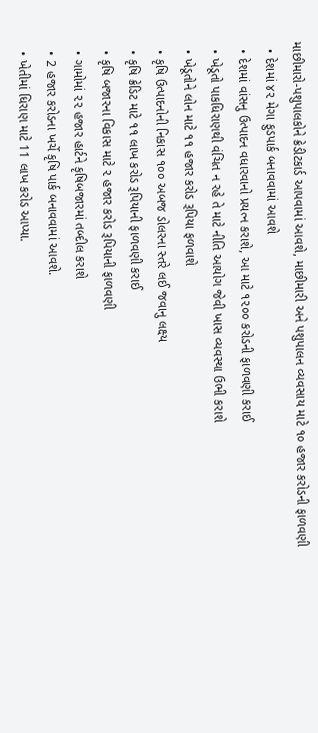માછીમારો-પશુપાલકોને ક્રેડીટકાર્ડ આપવામાં આવશે, માછીમારી અને પશુપાલન વ્યવસાય માટે ૧૦ હજાર કરોડની ફાળવણી
  • દેશમાં ૪૨ મેગા ફુડપાર્ક બનાવવામાં આવશે
  • દેશમાં વાંસનુ ઉત્પાદન વધારવાનો પ્રયત્ન કરાશે, આ માટે ૧૨૦૦ કરોડની ફાળવણી કરાઈ
  • ખેડૂતો પાકધિરાણથી વંચિત ન રહે તે માટે નીતિ આયોગ જેવી ખાસ વ્યવસ્થા ઉભી કરાશે
  • ખેડૂતોને લોન માટે ૧૧ હજાર કરોડ રૂપિયા ફળવાશે
  • કૃષિ ઉત્પાદનોની નિકાસ ૧૦૦ અબજ ડોલરના સ્તરે લઈ જવાનુ લક્ષ્ય
  • કૃષિ ક્રેડિટ માટે ૧૧ લાખ કરોડ રૂપિયાની ફાળવણી કરાઈ
  • કૃષિ બજારના વિકાસ માટે ૨ હજાર કરોડ રૂપિયાની ફાળવણી
  • ગામોમાં ૨૨ હજાર હાર્ટને કૃષિબજારમાં તબ્દીલ કરાશે
  • 2 હજાર કરોડના ખર્ચે કૃષિ પાર્ક બનાવવામાં આવશે.
  • ખેતીમાં ધિરાણ માટે 11 લાખ કરોડ આપ્યા.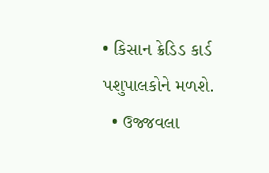• કિસાન ક્રેડિડ કાર્ડ પશુપાલકોને મળશે.
  • ઉજ્જવલા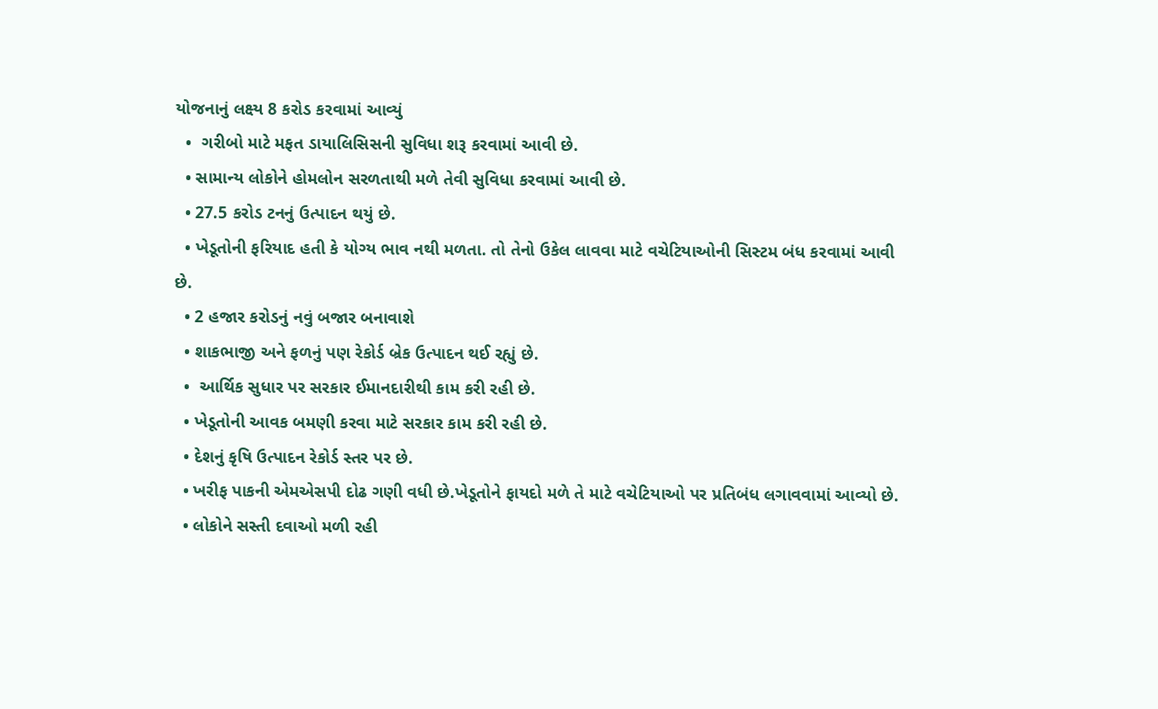યોજનાનું લક્ષ્ય 8 કરોડ કરવામાં આવ્યું
  •  ગરીબો માટે મફત ડાયાલિસિસની સુવિધા શરૂ કરવામાં આવી છે.
  • સામાન્ય લોકોને હોમલોન સરળતાથી મળે તેવી સુવિધા કરવામાં આવી છે.
  • 27.5 કરોડ ટનનું ઉત્પાદન થયું છે.
  • ખેડૂતોની ફરિયાદ હતી કે યોગ્ય ભાવ નથી મળતા. તો તેનો ઉકેલ લાવવા માટે વચેટિયાઓની સિસ્ટમ બંધ કરવામાં આવી છે.
  • 2 હજાર કરોડનું નવું બજાર બનાવાશે
  • શાકભાજી અને ફળનું પણ રેકોર્ડ બ્રેક ઉત્પાદન થઈ રહ્યું છે.
  •  આર્થિક સુધાર પર સરકાર ઈમાનદારીથી કામ કરી રહી છે.
  • ખેડૂતોની આવક બમણી કરવા માટે સરકાર કામ કરી રહી છે.
  • દેશનું કૃષિ ઉત્પાદન રેકોર્ડ સ્તર પર છે.
  • ખરીફ પાકની એમએસપી દોઢ ગણી વધી છે.ખેડૂતોને ફાયદો મળે તે માટે વચેટિયાઓ પર પ્રતિબંધ લગાવવામાં આવ્યો છે.
  • લોકોને સસ્તી દવાઓ મળી રહી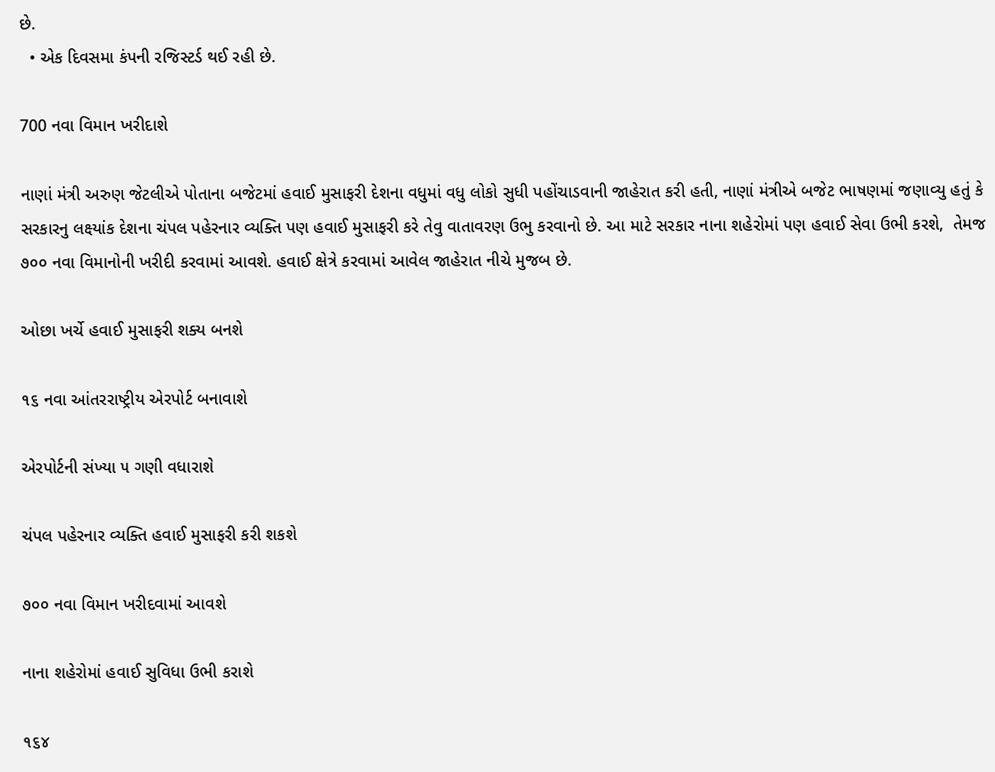છે.
  • એક દિવસમા કંપની રજિસ્ટર્ડ થઈ રહી છે.

700 નવા વિમાન ખરીદાશે

નાણાં મંત્રી અરુણ જેટલીએ પોતાના બજેટમાં હવાઈ મુસાફરી દેશના વધુમાં વધુ લોકો સુધી પહોંચાડવાની જાહેરાત કરી હતી, નાણાં મંત્રીએ બજેટ ભાષણમાં જણાવ્યુ હતું કે સરકારનુ લક્ષ્યાંક દેશના ચંપલ પહેરનાર વ્યક્તિ પણ હવાઈ મુસાફરી કરે તેવુ વાતાવરણ ઉભુ કરવાનો છે. આ માટે સરકાર નાના શહેરોમાં પણ હવાઈ સેવા ઉભી કરશે,  તેમજ ૭૦૦ નવા વિમાનોની ખરીદી કરવામાં આવશે. હવાઈ ક્ષેત્રે કરવામાં આવેલ જાહેરાત નીચે મુજબ છે.

ઓછા ખર્ચે હવાઈ મુસાફરી શક્ય બનશે

૧૬ નવા આંતરરાષ્ટ્રીય એરપોર્ટ બનાવાશે

એરપોર્ટની સંખ્યા ૫ ગણી વધારાશે

ચંપલ પહેરનાર વ્યક્તિ હવાઈ મુસાફરી કરી શકશે

૭૦૦ નવા વિમાન ખરીદવામાં આવશે

નાના શહેરોમાં હવાઈ સુવિધા ઉભી કરાશે

૧૬૪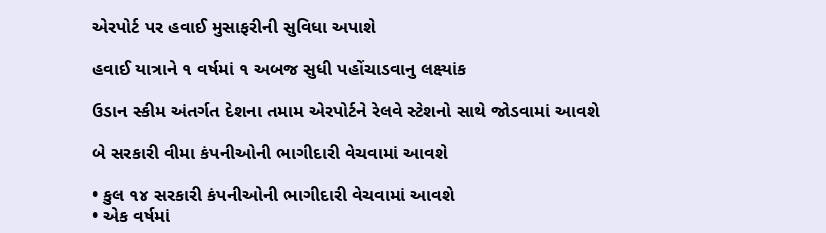એરપોર્ટ પર હવાઈ મુસાફરીની સુવિધા અપાશે

હવાઈ યાત્રાને ૧ વર્ષમાં ૧ અબજ સુધી પહોંચાડવાનુ લક્ષ્યાંક

ઉડાન સ્કીમ અંતર્ગત દેશના તમામ એરપોર્ટને રેલવે સ્ટેશનો સાથે જોડવામાં આવશે

બે સરકારી વીમા કંપનીઓની ભાગીદારી વેચવામાં આવશે

• કુલ ૧૪ સરકારી કંપનીઓની ભાગીદારી વેચવામાં આવશે
• એક વર્ષમાં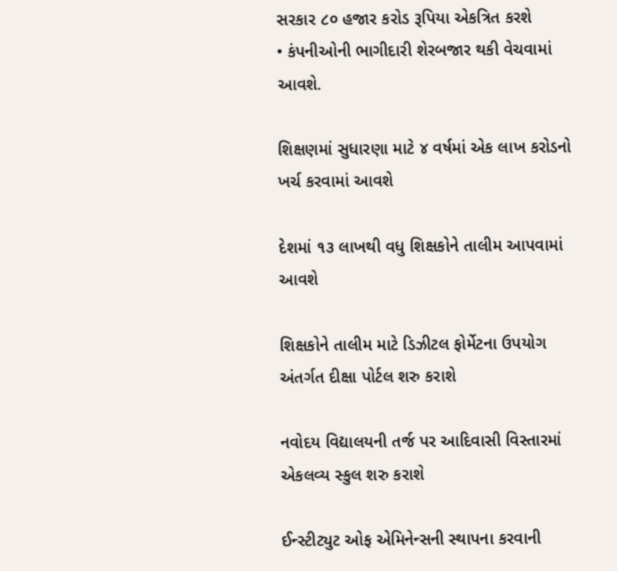સરકાર ૮૦ હજાર કરોડ રૂપિયા એકત્રિત કરશે
• કંપનીઓની ભાગીદારી શેરબજાર થકી વેચવામાં આવશે.

શિક્ષણમાં સુધારણા માટે ૪ વર્ષમાં એક લાખ કરોડનો ખર્ચ કરવામાં આવશે

દેશમાં ૧૩ લાખથી વધુ શિક્ષકોને તાલીમ આપવામાં આવશે

શિક્ષકોને તાલીમ માટે ડિઝીટલ ફોર્મેટના ઉપયોગ અંતર્ગત દીક્ષા પોર્ટલ શરુ કરાશે

નવોદય વિદ્યાલયની તર્જ પર આદિવાસી વિસ્તારમાં એકલવ્ય સ્કુલ શરુ કરાશે

ઈન્સ્ટીટ્યુટ ઓફ એમિનેન્સની સ્થાપના કરવાની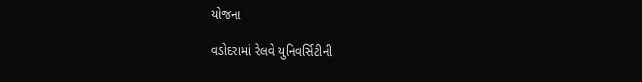યોજના

વડોદરામાં રેલવે યુનિવર્સિટીની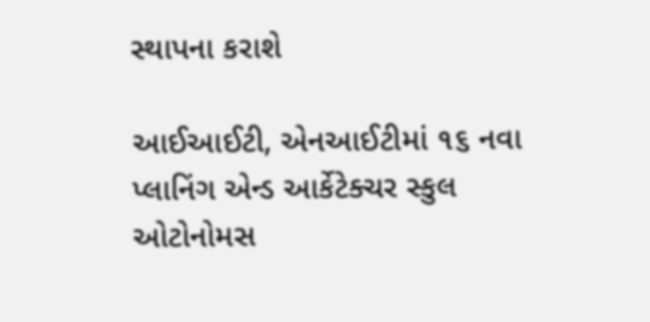સ્થાપના કરાશે

આઈઆઈટી, એનઆઈટીમાં ૧૬ નવા પ્લાનિંગ એન્ડ આર્કેટેક્ચર સ્કુલ ઓટોનોમસ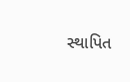સ્થાપિત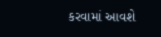કરવામાં આવશે